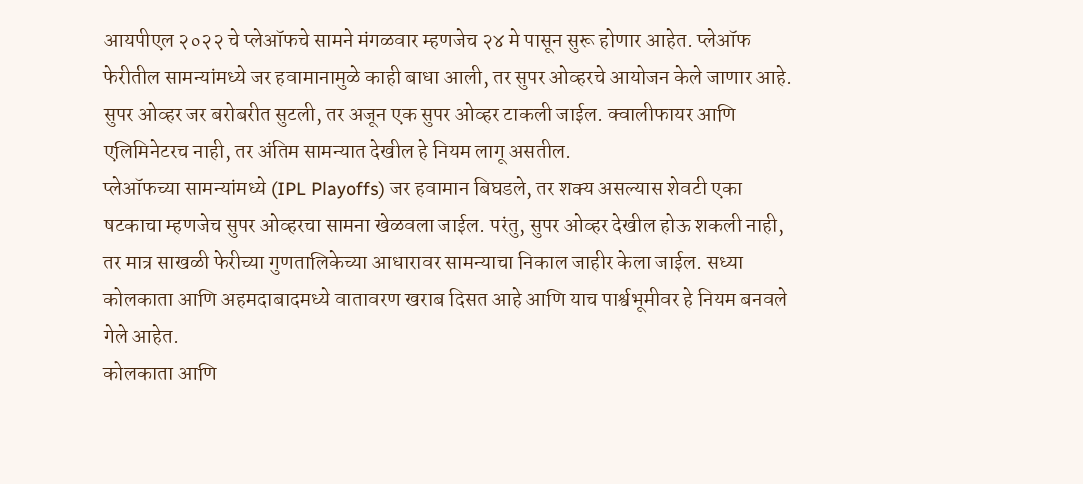आयपीएल २०२२ चे प्लेऑफचे सामने मंगळवार म्हणजेच २४ मे पासून सुरू होणार आहेत. प्लेऑफ फेरीतील सामन्यांमध्ये जर हवामानामुळे काही बाधा आली, तर सुपर ओव्हरचे आयोजन केले जाणार आहे. सुपर ओव्हर जर बरोबरीत सुटली, तर अजून एक सुपर ओव्हर टाकली जाईल. क्वालीफायर आणि एलिमिनेटरच नाही, तर अंतिम सामन्यात देखील हे नियम लागू असतील.
प्लेऑफच्या सामन्यांमध्ये (IPL Playoffs) जर हवामान बिघडले, तर शक्य असल्यास शेवटी एका षटकाचा म्हणजेच सुपर ओव्हरचा सामना खेळवला जाईल. परंतु, सुपर ओव्हर देखील होऊ शकली नाही, तर मात्र साखळी फेरीच्या गुणतालिकेच्या आधारावर सामन्याचा निकाल जाहीर केला जाईल. सध्या कोलकाता आणि अहमदाबादमध्ये वातावरण खराब दिसत आहे आणि याच पार्श्वभूमीवर हे नियम बनवले गेले आहेत.
कोलकाता आणि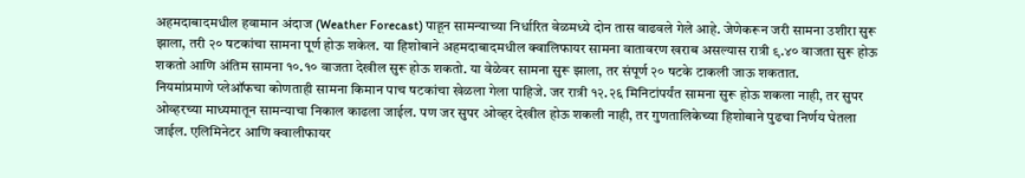अहमदाबादमधील हवामान अंदाज (Weather Forecast) पाहून सामन्याच्या निर्धारित वेळमध्ये दोन तास वाढवले गेले आहे. जेणेकरून जरी सामना उशीरा सुरू झाला, तरी २० षटकांचा सामना पूर्ण होऊ शकेल. या हिशोबाने अहमदाबादमधील क्वालिफायर सामना वातावरण खराब असल्यास रात्री ९.४० वाजता सुरू होऊ शकतो आणि अंतिम सामना १०.१० वाजता देखील सुरू होऊ शकतो. या वेळेवर सामना सुरू झाला, तर संपूर्ण २० षटके टाकली जाऊ शकतात.
नियमांप्रमाणे प्लेऑफचा कोणताही सामना किमान पाच षटकांचा खेळला गेला पाहिजे. जर रात्री १२.२६ मिनिटांपर्यंत सामना सुरू होऊ शकला नाही, तर सुपर ओव्हरच्या माध्यमातून सामन्याचा निकाल काढला जाईल. पण जर सुपर ओव्हर देखील होऊ शकली नाही, तर गुणतालिकेच्या हिशोबाने पुढचा निर्णय घेतला जाईल. एलिमिनेटर आणि क्वालीफायर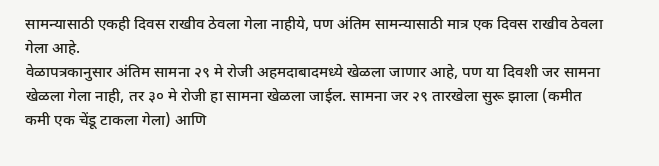सामन्यासाठी एकही दिवस राखीव ठेवला गेला नाहीये, पण अंतिम सामन्यासाठी मात्र एक दिवस राखीव ठेवला गेला आहे.
वेळापत्रकानुसार अंतिम सामना २९ मे रोजी अहमदाबादमध्ये खेळला जाणार आहे, पण या दिवशी जर सामना खेळला गेला नाही, तर ३० मे रोजी हा सामना खेळला जाईल. सामना जर २९ तारखेला सुरू झाला (कमीत कमी एक चेंडू टाकला गेला) आणि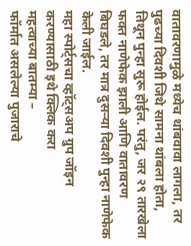वातावरणामुळे मध्येच थांबवावा लागला, तर पुढच्या दिवशी जिथे सामना थांबला होता, तिथून पुन्हा सुरू होईल. परंतु, जर २९ तारखेला फक्त नाणेफेक झाली आणि वातावरण बिघडले, तर मात्र दुसऱ्या दिवशी पुन्हा नाणेफेक केली जाईल.
महा स्पोर्ट्सचा व्हॉट्सअप ग्रुप जॉइन करण्यासाठी इथे क्लिक करा
महत्वाच्या बातम्या –
फॉर्मात असलेल्या पुजाराचे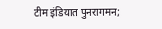टीम इंडियात पुनरागमन;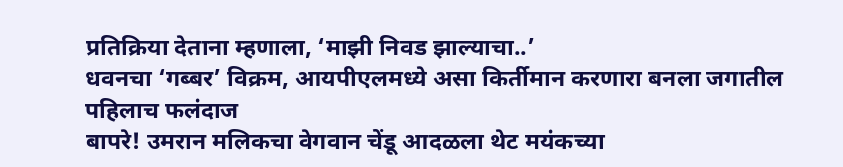प्रतिक्रिया देताना म्हणाला, ‘माझी निवड झाल्याचा..’
धवनचा ‘गब्बर’ विक्रम, आयपीएलमध्ये असा किर्तीमान करणारा बनला जगातील पहिलाच फलंदाज
बापरे! उमरान मलिकचा वेगवान चेंडू आदळला थेट मयंकच्या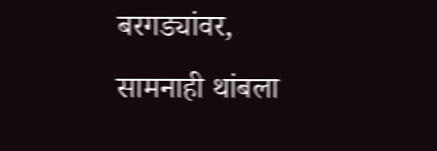बरगड्यांवर, सामनाही थांबला